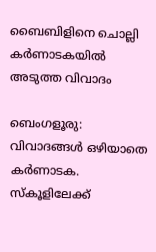ബൈബിളിനെ ചൊല്ലി കർണാടകയിൽ അടുത്ത വിവാദം

ബെംഗളൂരു: വിവാദങ്ങൾ ഒഴിയാതെ കർണാടക. സ്‌കൂളിലേക്ക്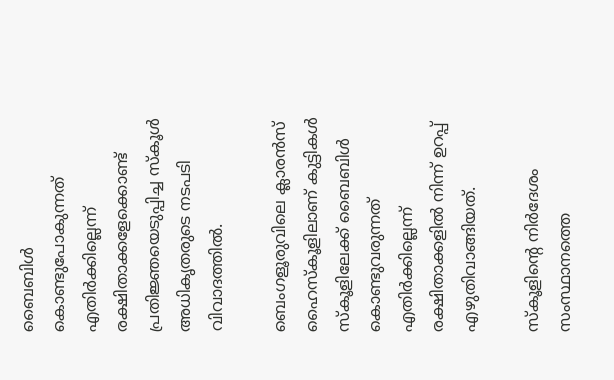ബൈബിള്‍ കൊണ്ടുപോകുന്നത് എതിര്‍ക്കില്ലെന്ന് രക്ഷിതാക്കളേക്കൊണ്ട് പ്രതിജ്ഞയെടുപ്പിച്ച സ്കൂള്‍ അധികൃതരുടെ നടപടി വിവാദത്തില്‍.

ബെംഗളൂരുവിലെ ക്ലാരന്‍സ് ഹൈസ്‌കൂളിലാണ് കുട്ടികള്‍ സ്‌കൂളിലേക്ക് ബൈബിള്‍ കൊണ്ടുവരുന്നത് എതിര്‍ക്കില്ലെന്ന് രക്ഷിതാക്കളില്‍ നിന്ന് ഉറപ്പ് എഴുതിവാങ്ങിയത്.

സ്കൂളിന്റെ നിര്‍ദേശം സംസ്ഥാനത്തെ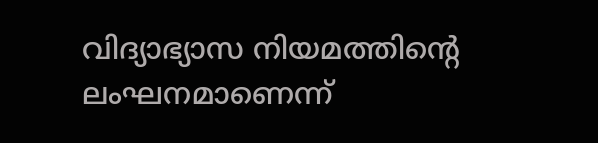വിദ്യാഭ്യാസ നിയമത്തിന്റെ ലംഘനമാണെന്ന്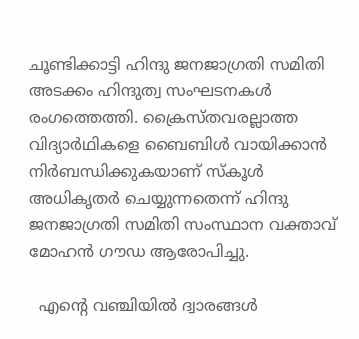ചൂണ്ടിക്കാട്ടി ഹിന്ദു ജനജാഗ്രതി സമിതി അടക്കം ഹിന്ദുത്വ സംഘടനകള്‍ രംഗത്തെത്തി. ക്രൈസ്തവരല്ലാത്ത വിദ്യാര്‍ഥികളെ ബൈബിള്‍ വായിക്കാന്‍ നിര്‍ബന്ധിക്കുകയാണ് സ്‌കൂള്‍ അധികൃതര്‍ ചെയ്യുന്നതെന്ന് ഹിന്ദു ജനജാഗ്രതി സമിതി സംസ്ഥാന വക്താവ് മോഹന്‍ ഗൗഡ ആരോപിച്ചു.

  എന്റെ വഞ്ചിയിൽ ദ്വാരങ്ങൾ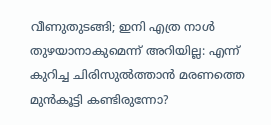വീണുതുടങ്ങി; ഇനി എത്ര നാൾ തുഴയാനാകുമെന്ന് അറിയില്ല: എന്ന് കുറിച്ച ചിരിസുൽത്താൻ മരണത്തെ മുൻകൂട്ടി കണ്ടിരുന്നോ?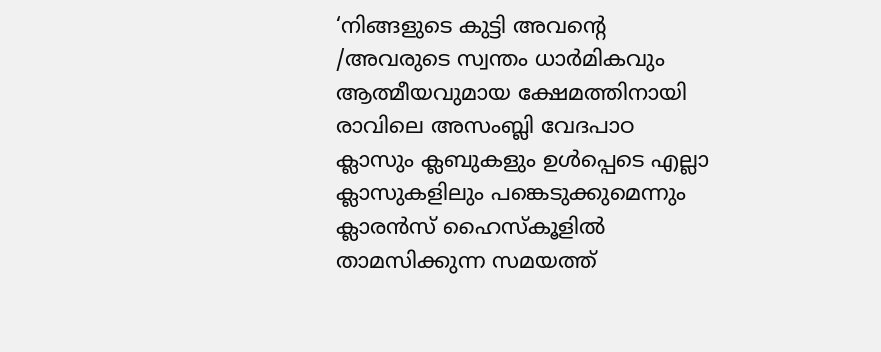‘നിങ്ങളുടെ കുട്ടി അവന്റെ /അവരുടെ സ്വന്തം ധാര്‍മികവും ആത്മീയവുമായ ക്ഷേമത്തിനായി രാവിലെ അസംബ്ലി വേദപാഠ ക്ലാസും ക്ലബുകളും ഉള്‍പ്പെടെ എല്ലാ ക്ലാസുകളിലും പങ്കെടുക്കുമെന്നും ക്ലാരന്‍സ് ഹൈസ്‌കൂളില്‍ താമസിക്കുന്ന സമയത്ത്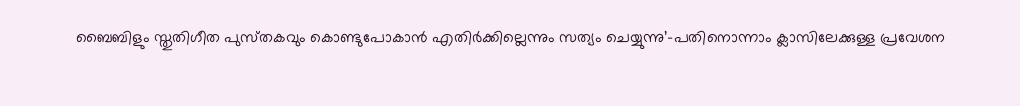ബൈബിളും സ്തുതിഗീത പുസ്‌തകവും കൊണ്ടുപോകാന്‍ എതിര്‍ക്കില്ലെന്നും സത്യം ചെയ്യുന്നു’-പതിനൊന്നാം ക്ലാസിലേക്കുള്ള പ്രവേശന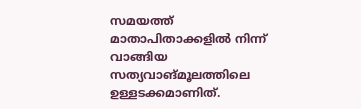സമയത്ത് മാതാപിതാക്കളില്‍ നിന്ന് വാങ്ങിയ സത്യവാങ്മൂലത്തിലെ ഉള്ളടക്കമാണിത്.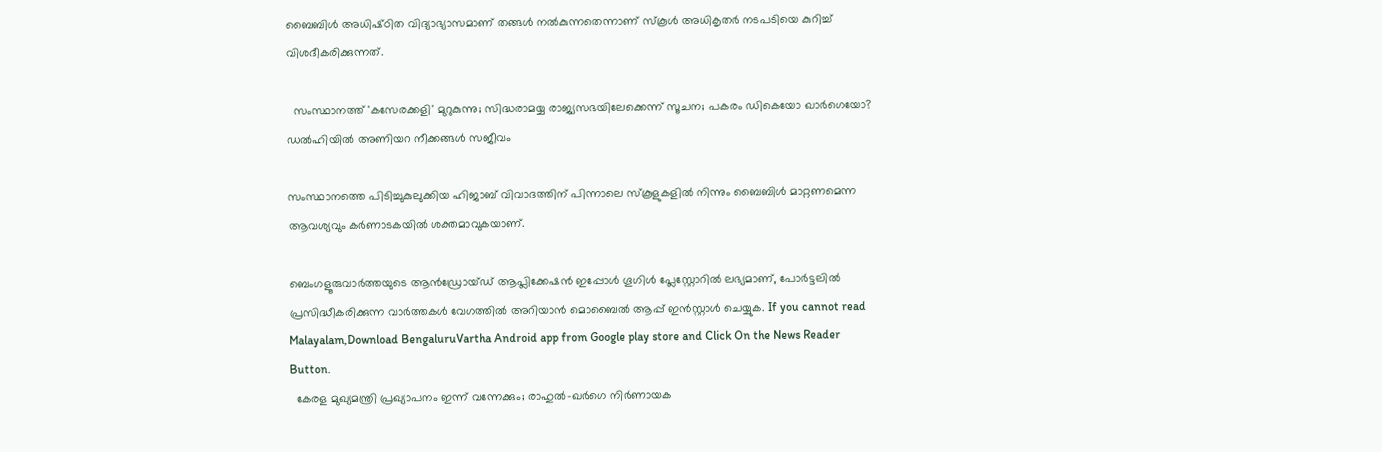ബൈബിള്‍ അധിഷ്‌ഠിത വിദ്യാഭ്യാസമാണ് തങ്ങള്‍ നല്‍കുന്നതെന്നാണ് സ്കൂള്‍ അധികൃതര്‍ നടപടിയെ കുറിച്ച്‌ വിശദീകരിക്കുന്നത്.

  സംസ്ഥാനത്ത് 'കസേരക്കളി' മുറുകുന്നു; സിദ്ധരാമയ്യ രാജ്യസഭയിലേക്കെന്ന് സൂചന; പകരം ഡികെയോ ഖാർഗെയോ? ഡൽഹിയിൽ അണിയറ നീക്കങ്ങൾ സജീവം

സംസ്ഥാനത്തെ പിടിച്ചുകുലുക്കിയ ഹിജാബ് വിവാദത്തിന് പിന്നാലെ സ്കൂളുകളില്‍ നിന്നും ബൈബിള്‍ മാറ്റണമെന്ന ആവശ്യവും കര്‍ണാടകയില്‍ ശക്തമാവുകയാണ്.

ബെംഗളൂരുവാർത്തയുടെ ആൻഡ്രോയ്ഡ് ആപ്ലിക്കേഷൻ ഇപ്പോൾ ഗൂഗിൾ പ്ലേസ്റ്റോറിൽ ലഭ്യമാണ്, പോർട്ടലിൽ പ്രസിദ്ധീകരിക്കുന്ന വാർത്തകൾ വേഗത്തിൽ അറിയാൻ മൊബൈൽ ആപ്പ് ഇൻസ്റ്റാൾ ചെയ്യുക. If you cannot read Malayalam,Download BengaluruVartha Android app from Google play store and Click On the News Reader Button.
  കേരള മുഖ്യമന്ത്രി പ്രഖ്യാപനം ഇന്ന് വന്നേക്കും; രാഹുൽ-ഖർഗെ നിർണായക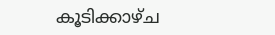കൂടിക്കാഴ്ച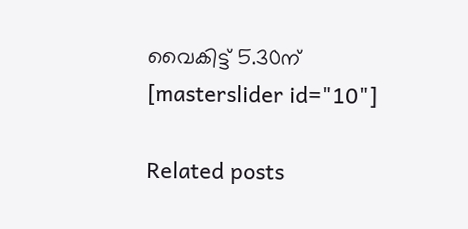വൈകിട്ട് 5.30ന്
[masterslider id="10"]

Related posts